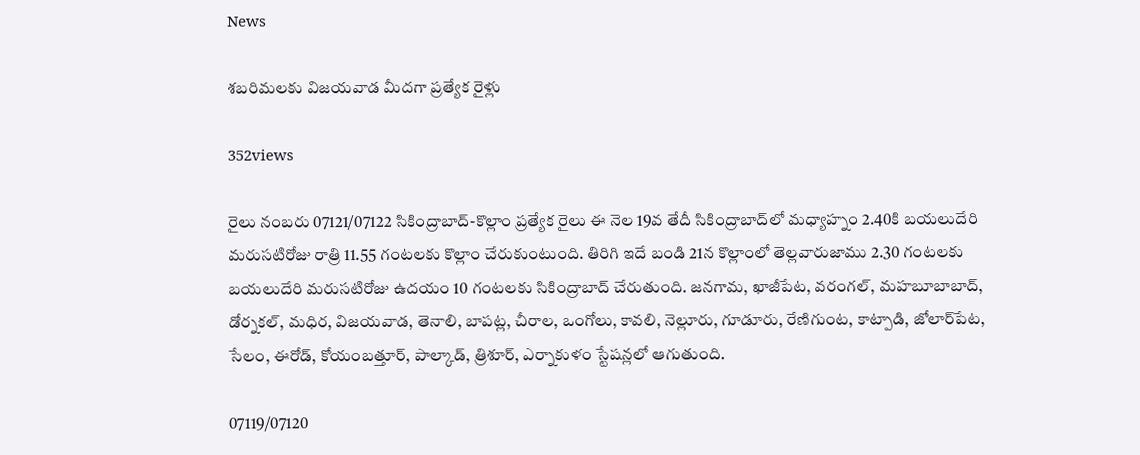News

శబరిమలకు విజయవాడ మీదగా ప్రత్యేక రైళ్లు

352views

రైలు నంబరు 07121/07122 సికింద్రాబాద్‌-కొల్లాం ప్రత్యేక రైలు ఈ నెల 19వ తేదీ సికింద్రాబాద్‌లో మధ్యాహ్నం 2.40కి బయలుదేరి మరుసటిరోజు రాత్రి 11.55 గంటలకు కొల్లాం చేరుకుంటుంది. తిరిగి ఇదే బండి 21న కొల్లాంలో తెల్లవారుజాము 2.30 గంటలకు బయలుదేరి మరుసటిరోజు ఉదయం 10 గంటలకు సికింద్రాబాద్‌ చేరుతుంది. జనగామ, ఖాజీపేట, వరంగల్‌, మహబూబాబాద్‌, డోర్నకల్‌, మధిర, విజయవాడ, తెనాలి, బాపట్ల, చీరాల, ఒంగోలు, కావలి, నెల్లూరు, గూడూరు, రేణిగుంట, కాట్పాడి, జోలార్‌పేట, సేలం, ఈరోడ్‌, కోయంబత్తూర్‌, పాల్కాడ్‌, త్రిశూర్‌, ఎర్నాకుళం స్టేషన్లలో ఆగుతుంది.

07119/07120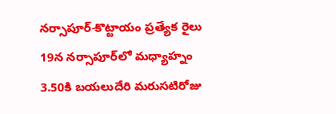నర్సాపూర్‌-కొట్టాయం ప్రత్యేక రైలు 19న నర్సాపూర్‌లో మధ్యాహ్నం 3.50కి బయలుదేరి మరుసటిరోజు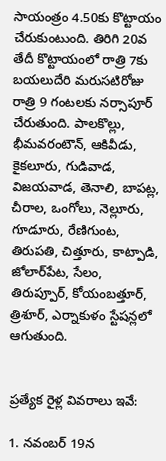సాయంత్రం 4.50కు కొట్టాయం చేరుకుంటుంది. తిరిగి 20వ తేదీ కొట్టాయంలో రాత్రి 7కు బయలుదేరి మరుసటిరోజు రాత్రి 9 గంటలకు నర్సాపూర్‌ చేరుతుంది. పాలకొల్లు, భీమవరంటౌన్‌, ఆకివీడు, కైకలూరు, గుడివాడ, విజయవాడ, తెనాలి, బాపట్ల, చీరాల, ఒంగోలు, నెల్లూరు, గూడూరు, రేణిగుంట, తిరుపతి, చిత్తూరు, కాట్పాడి, జోలార్‌పేట, సేలం, తిరుప్పూర్‌, కోయంబత్తూర్‌, త్రిశూర్‌, ఎర్నాకుళం స్టేషన్లలో ఆగుతుంది.


ప్రత్యేక రైళ్ల వివరాలు ఇవే:

1. నవంబర్ 19న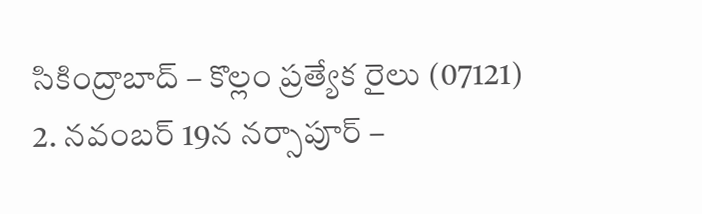సికింద్రాబాద్ – కొల్లం ప్రత్యేక రైలు (07121)
2. నవంబర్ 19న నర్సాపూర్ –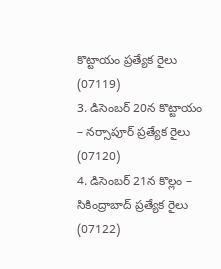కొట్టాయం ప్రత్యేక రైలు (07119)
3. డిసెంబర్ 20న కొట్టాయం – నర్సాపూర్ ప్రత్యేక రైలు (07120)
4. డిసెంబర్ 21న కొల్లం – సికింద్రాబాద్ ప్రత్యేక రైలు (07122)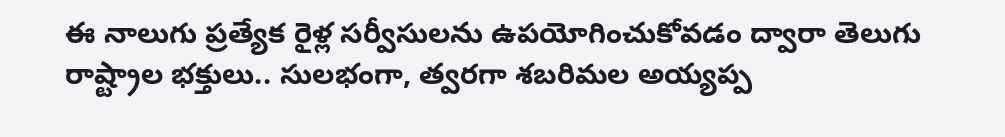ఈ నాలుగు ప్రత్యేక రైళ్ల సర్వీసులను ఉపయోగించుకోవడం ద్వారా తెలుగు రాష్ట్రాల భక్తులు.. సులభంగా, త్వరగా శబరిమల అయ్యప్ప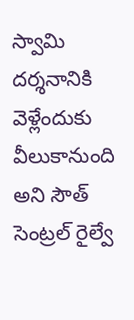స్వామి దర్శనానికి వెళ్లేందుకు వీలుకానుంది అని సౌత్ సెంట్రల్ రైల్వే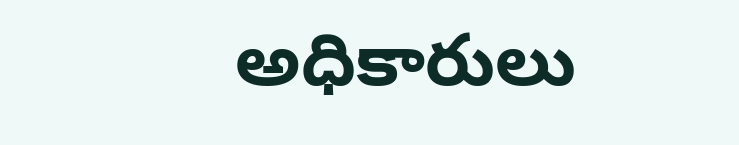అధికారులు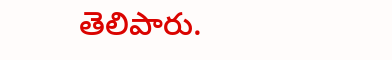తెలిపారు.